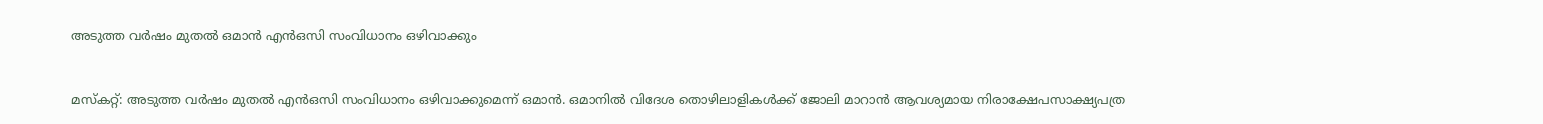അടുത്ത വര്‍ഷം മുതല്‍ ഒമാൻ എന്‍ഒസി സംവിധാനം ഒഴിവാക്കും


മസ്കറ്റ്: അടുത്ത വര്‍ഷം മുതല്‍ എന്‍ഒസി സംവിധാനം ഒഴിവാക്കുമെന്ന് ഒമാന്‍. ഒമാനില്‍ വിദേശ തൊഴിലാളികള്‍ക്ക് ജോലി മാറാന്‍ ആവശ്യമായ നിരാക്ഷേപസാക്ഷ്യപത്ര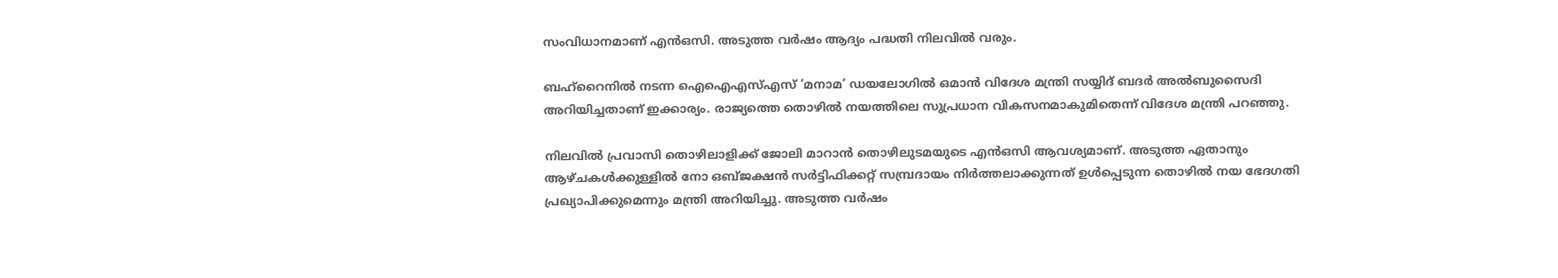സംവിധാനമാണ് എന്‍ഒസി. അടുത്ത വര്‍ഷം ആദ്യം പദ്ധതി നിലവില്‍ വരും.

ബഹ്റൈനില്‍ നടന്ന ഐഐഎസ്എസ് ‘മനാമ’ ഡയലോഗില്‍ ഒമാന്‍ വിദേശ മന്ത്രി സയ്യിദ് ബദര്‍ അല്‍ബുസൈദി അറിയിച്ചതാണ് ഇക്കാര്യം. രാജ്യത്തെ തൊഴില്‍ നയത്തിലെ സുപ്രധാന വികസനമാകുമിതെന്ന് വിദേശ മന്ത്രി പറഞ്ഞു.

നിലവില്‍ പ്രവാസി തൊഴിലാളിക്ക് ജോലി മാറാന്‍ തൊഴിലുടമയുടെ എന്‍ഒസി ആവശ്യമാണ്. അടുത്ത ഏതാനും ആഴ്ചകള്‍ക്കുള്ളില്‍ നോ ഒബ്ജക്ഷന്‍ സര്‍ട്ടിഫിക്കറ്റ് സമ്പ്രദായം നിര്‍ത്തലാക്കുന്നത് ഉള്‍പ്പെടുന്ന തൊഴില്‍ നയ ഭേദഗതി പ്രഖ്യാപിക്കുമെന്നും മന്ത്രി അറിയിച്ചു. അടുത്ത വര്‍ഷം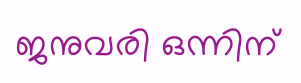ജനുവരി ഒന്നിന്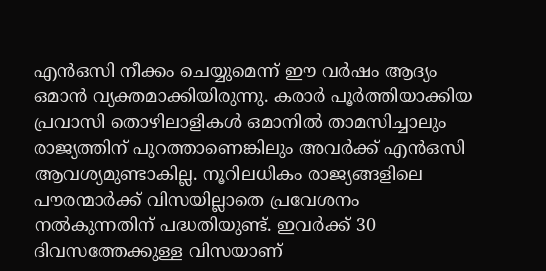എന്‍ഒസി നീക്കം ചെയ്യുമെന്ന് ഈ വര്‍ഷം ആദ്യം ഒമാന്‍ വ്യക്തമാക്കിയിരുന്നു. കരാര്‍ പൂര്‍ത്തിയാക്കിയ പ്രവാസി തൊഴിലാളികള്‍ ഒമാനില്‍ താമസിച്ചാലും രാജ്യത്തിന് പുറത്താണെങ്കിലും അവര്‍ക്ക് എന്‍ഒസി ആവശ്യമുണ്ടാകില്ല. നൂറിലധികം രാജ്യങ്ങളിലെ പൗരന്മാര്‍ക്ക് വിസയില്ലാതെ പ്രവേശനം നല്‍കുന്നതിന് പദ്ധതിയുണ്ട്. ഇവര്‍ക്ക് 30 ദിവസത്തേക്കുള്ള വിസയാണ്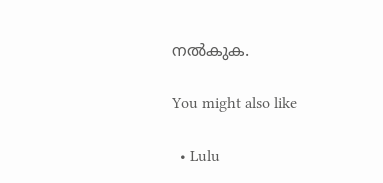നല്‍കുക.

You might also like

  • Lulu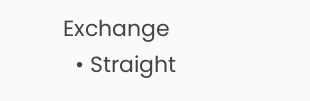Exchange
  • Straight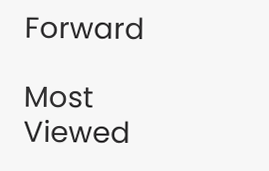Forward

Most Viewed